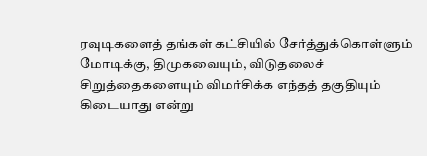ரவுடிகளைத் தங்கள் கட்சியில் சேர்த்துக்கொள்ளும் மோடிக்கு, திமுகவையும், விடுதலைச் சிறுத்தைகளையும் விமர்சிக்க எந்தத் தகுதியும் கிடையாது என்று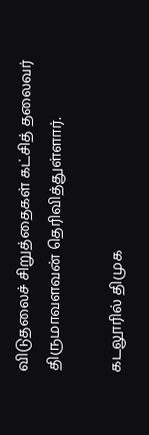விடுதலைச் சிறுத்தைகள் கட்சித் தலைவர் திருமாவளவன் தெரிவித்துள்ளார்.

கடலூரில் திமுக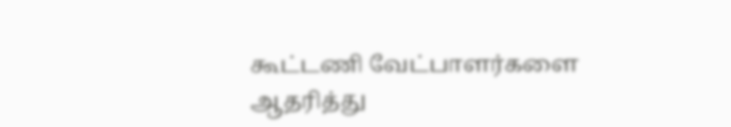கூட்டணி வேட்பாளர்களை ஆதரித்து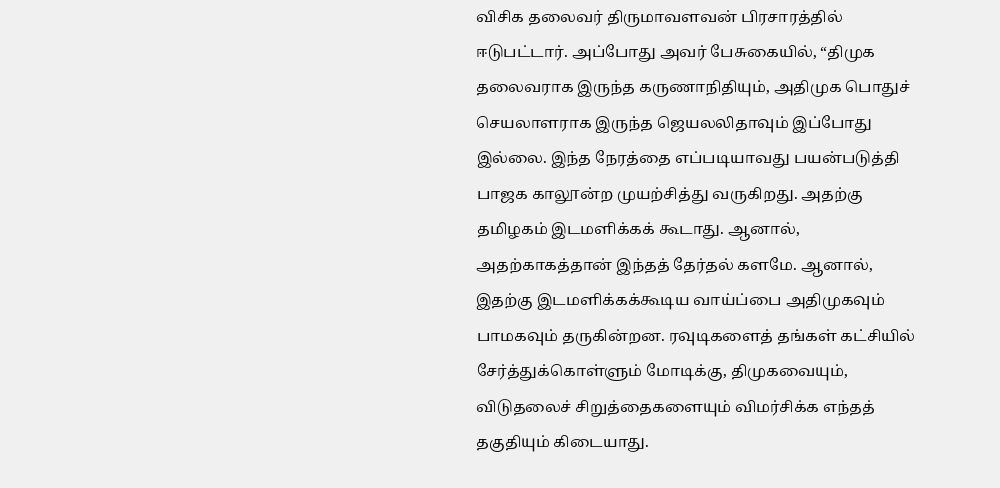விசிக தலைவர் திருமாவளவன் பிரசாரத்தில் ஈடுபட்டார். அப்போது அவர் பேசுகையில், “திமுக தலைவராக இருந்த கருணாநிதியும், அதிமுக பொதுச் செயலாளராக இருந்த ஜெயலலிதாவும் இப்போது இல்லை. இந்த நேரத்தை எப்படியாவது பயன்படுத்தி பாஜக காலூன்ற முயற்சித்து வருகிறது. அதற்கு தமிழகம் இடமளிக்கக் கூடாது. ஆனால், அதற்காகத்தான் இந்தத் தேர்தல் களமே. ஆனால், இதற்கு இடமளிக்கக்கூடிய வாய்ப்பை அதிமுகவும் பாமகவும் தருகின்றன. ரவுடிகளைத் தங்கள் கட்சியில் சேர்த்துக்கொள்ளும் மோடிக்கு, திமுகவையும், விடுதலைச் சிறுத்தைகளையும் விமர்சிக்க எந்தத் தகுதியும் கிடையாது.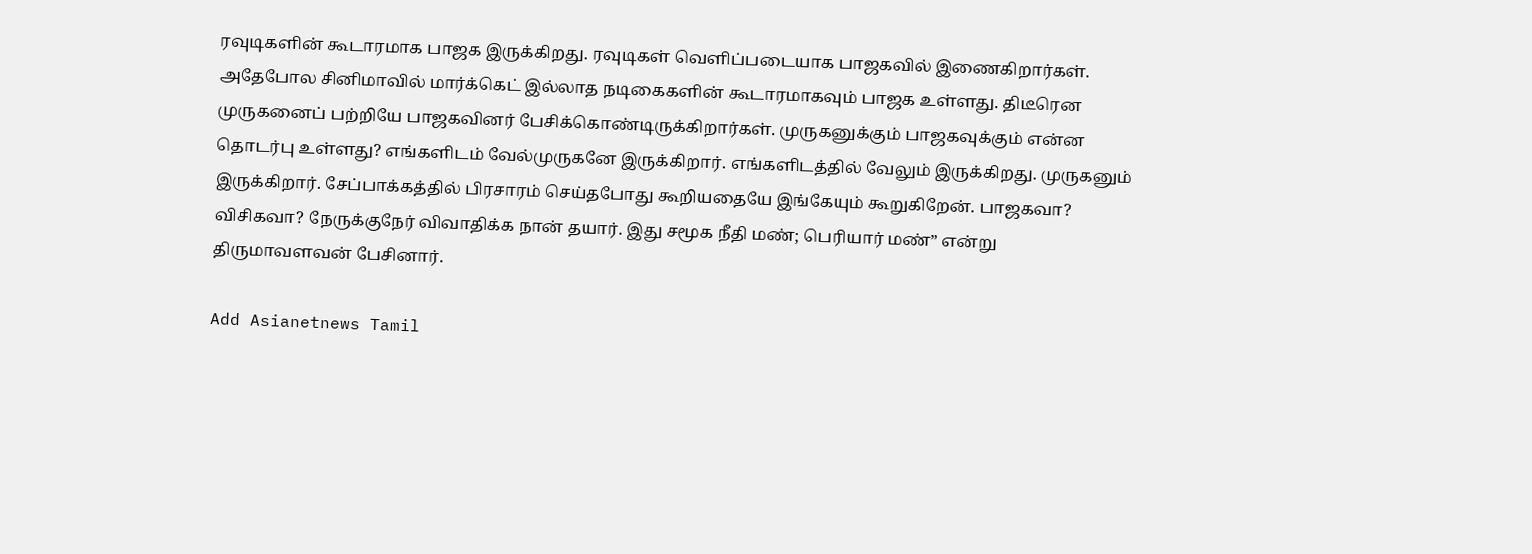ரவுடிகளின் கூடாரமாக பாஜக இருக்கிறது. ரவுடிகள் வெளிப்படையாக பாஜகவில் இணைகிறார்கள். அதேபோல சினிமாவில் மார்க்கெட் இல்லாத நடிகைகளின் கூடாரமாகவும் பாஜக உள்ளது. திடீரென முருகனைப் பற்றியே பாஜகவினர் பேசிக்கொண்டிருக்கிறார்கள். முருகனுக்கும் பாஜகவுக்கும் என்ன தொடர்பு உள்ளது? எங்களிடம் வேல்முருகனே இருக்கிறார். எங்களிடத்தில் வேலும் இருக்கிறது. முருகனும் இருக்கிறார். சேப்பாக்கத்தில் பிரசாரம் செய்தபோது கூறியதையே இங்கேயும் கூறுகிறேன். பாஜகவா? விசிகவா? நேருக்குநேர் விவாதிக்க நான் தயார். இது சமூக நீதி மண்; பெரியார் மண்” என்று திருமாவளவன் பேசினார்.

Add Asianetnews Tamil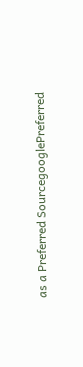as a Preferred SourcegooglePreferred